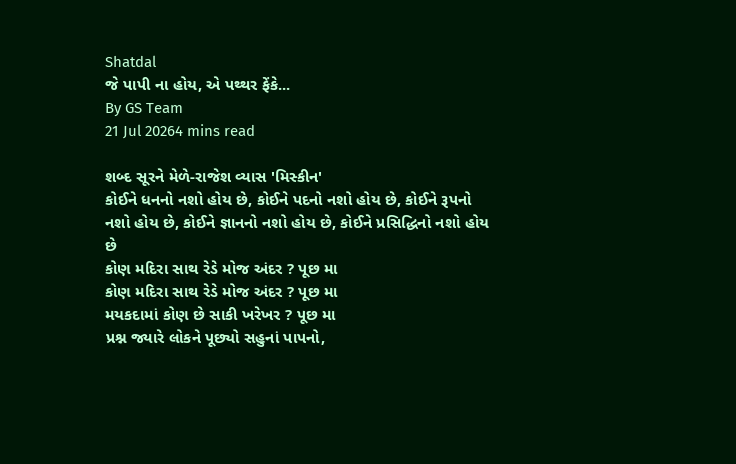Shatdal
જે પાપી ના હોય, એ પથ્થર ફેંકે...
By GS Team
21 Jul 20264 mins read

શબ્દ સૂરને મેળે-રાજેશ વ્યાસ 'મિસ્કીન'
કોઈને ધનનો નશો હોય છે, કોઈને પદનો નશો હોય છે, કોઈને રૂપનો નશો હોય છે, કોઈને જ્ઞાનનો નશો હોય છે, કોઈને પ્રસિદ્ધિનો નશો હોય છે
કોણ મદિરા સાથ રેડે મોજ અંદર ? પૂછ મા
કોણ મદિરા સાથ રેડે મોજ અંદર ? પૂછ મા
મયકદામાં કોણ છે સાકી ખરેખર ? પૂછ મા
પ્રશ્ન જ્યારે લોકને પૂછ્યો સહુનાં પાપનો,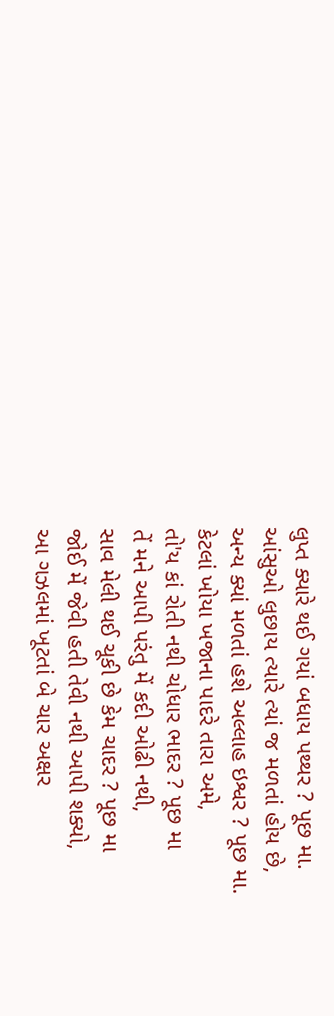લુપ્ત ક્યારે થઈ ગયાં બધાય પથ્થર ? પૂછ મા.
આંસુઓ લુછાય ત્યારે ત્યાં જ મળતાં હોય છે,
અન્ય ક્યાં મળતાં હશે અલ્લાહ ઇશ્વર ? પૂછ મા.
કેટલાં ખોયા ખજાના પાદરે તારા અમે,
તો'ય કાં રોતી નથી ચોધાર ભાદર ? પૂછ મા
તેં મને આપી પરંતુ મેં કદી ઓઢી નથી,
સાવ મેલી થઈ ચૂકી છે કેમ ચાદર ? પૂછ મા
જોઈ મેં જેવી હતી તેવી નથી આપી શક્યો,
આ ગઝલમાં ખૂટતાં બે ચાર અક્ષર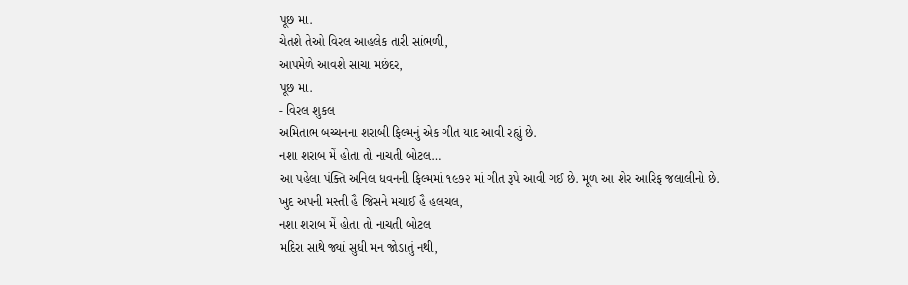પૂછ મા.
ચેતશે તેઓ વિરલ આહલેક તારી સાંભળી,
આપમેળે આવશે સાચા મછંદર,
પૂછ મા.
- વિરલ શુકલ
અમિતાભ બચ્ચનના શરાબી ફિલ્મનું એક ગીત યાદ આવી રહ્યું છે.
નશા શરાબ મેં હોતા તો નાચતી બોટલ…
આ પહેલા પંક્તિ અનિલ ધવનની ફિલ્મમાં ૧૯૭૨ માં ગીત રૂપે આવી ગઈ છે. મૂળ આ શેર આરિફ જલાલીનો છે.
ખુદ અપની મસ્તી હૈ જિસને મચાઈ હૈ હલચલ,
નશા શરાબ મેં હોતા તો નાચતી બોટલ
મદિરા સાથે જ્યાં સુધી મન જોડાતું નથી,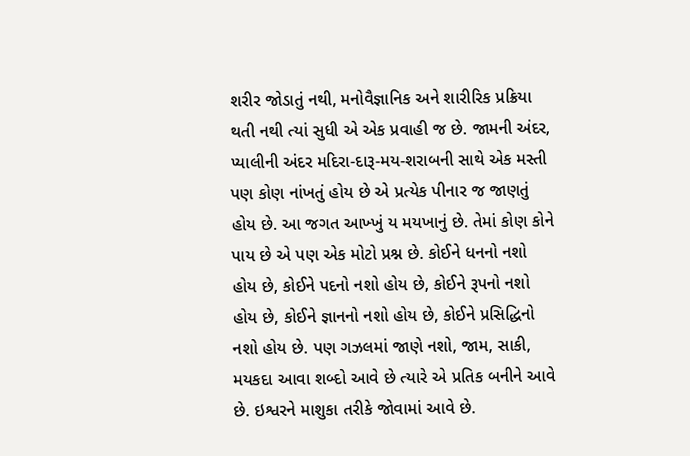શરીર જોડાતું નથી, મનોવૈજ્ઞાનિક અને શારીરિક પ્રક્રિયા થતી નથી ત્યાં સુધી એ એક પ્રવાહી જ છે. જામની અંદર, પ્યાલીની અંદર મદિરા-દારૂ-મય-શરાબની સાથે એક મસ્તી પણ કોણ નાંખતું હોય છે એ પ્રત્યેક પીનાર જ જાણતું હોય છે. આ જગત આખ્ખું ય મયખાનું છે. તેમાં કોણ કોને પાય છે એ પણ એક મોટો પ્રશ્ન છે. કોઈને ધનનો નશો હોય છે, કોઈને પદનો નશો હોય છે, કોઈને રૂપનો નશો હોય છે, કોઈને જ્ઞાનનો નશો હોય છે, કોઈને પ્રસિદ્ધિનો નશો હોય છે. પણ ગઝલમાં જાણે નશો, જામ, સાકી, મયકદા આવા શબ્દો આવે છે ત્યારે એ પ્રતિક બનીને આવે છે. ઇશ્વરને માશુકા તરીકે જોવામાં આવે છે.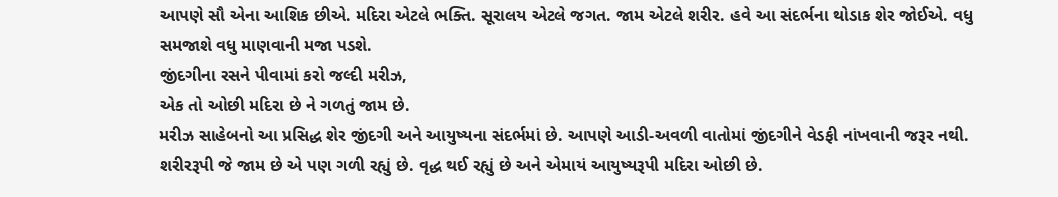આપણે સૌ એના આશિક છીએ. મદિરા એટલે ભક્તિ. સૂરાલય એટલે જગત. જામ એટલે શરીર. હવે આ સંદર્ભના થોડાક શેર જોઈએ. વધુ સમજાશે વધુ માણવાની મજા પડશે.
જીંદગીના રસને પીવામાં કરો જલ્દી મરીઝ,
એક તો ઓછી મદિરા છે ને ગળતું જામ છે.
મરીઝ સાહેબનો આ પ્રસિદ્ધ શેર જીંદગી અને આયુષ્યના સંદર્ભમાં છે. આપણે આડી-અવળી વાતોમાં જીંદગીને વેડફી નાંખવાની જરૂર નથી. શરીરરૂપી જે જામ છે એ પણ ગળી રહ્યું છે. વૃદ્ધ થઈ રહ્યું છે અને એમાયં આયુષ્યરૂપી મદિરા ઓછી છે.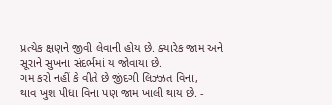પ્રત્યેક ક્ષણને જીવી લેવાની હોય છે. ક્યારેક જામ અને સૂરાને સુખના સંદર્ભમાં ય જોવાયા છે.
ગમ કરો નહીં કે વીતે છે જીંદગી લિઝ્ઝત વિના,
થાવ ખુશ પીધા વિના પણ જામ ખાલી થાય છે. -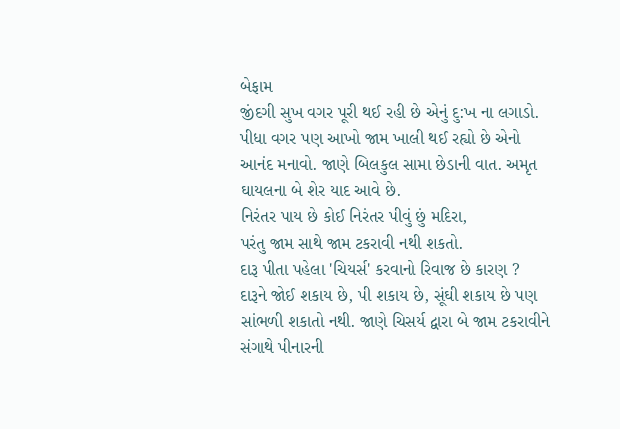બેફામ
જીંદગી સુખ વગર પૂરી થઈ રહી છે એનું દુ:ખ ના લગાડો. પીધા વગર પણ આખો જામ ખાલી થઈ રહ્યો છે એનો આનંદ મનાવો. જાણે બિલકુલ સામા છેડાની વાત. અમૃત ઘાયલના બે શેર યાદ આવે છે.
નિરંતર પાય છે કોઈ નિરંતર પીવું છું મદિરા,
પરંતુ જામ સાથે જામ ટકરાવી નથી શકતો.
દારૂ પીતા પહેલા 'ચિયર્સ' કરવાનો રિવાજ છે કારણ ? દારૂને જોઈ શકાય છે, પી શકાય છે, સૂંઘી શકાય છે પણ સાંભળી શકાતો નથી. જાણે ચિસર્ય દ્વારા બે જામ ટકરાવીને સંગાથે પીનારની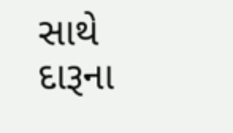સાથે દારૂના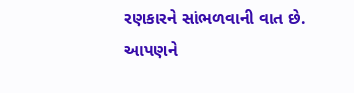રણકારને સાંભળવાની વાત છે. આપણને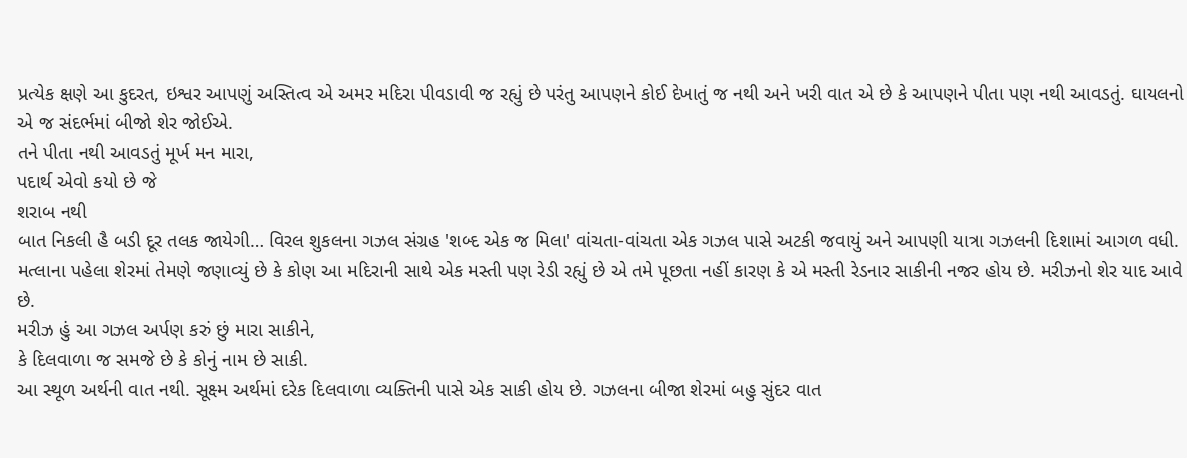પ્રત્યેક ક્ષણે આ કુદરત, ઇશ્વર આપણું અસ્તિત્વ એ અમર મદિરા પીવડાવી જ રહ્યું છે પરંતુ આપણને કોઈ દેખાતું જ નથી અને ખરી વાત એ છે કે આપણને પીતા પણ નથી આવડતું. ઘાયલનો એ જ સંદર્ભમાં બીજો શેર જોઈએ.
તને પીતા નથી આવડતું મૂર્ખ મન મારા,
પદાર્થ એવો કયો છે જે
શરાબ નથી
બાત નિકલી હૈ બડી દૂર તલક જાયેગી… વિરલ શુકલના ગઝલ સંગ્રહ 'શબ્દ એક જ મિલા' વાંચતા-વાંચતા એક ગઝલ પાસે અટકી જવાયું અને આપણી યાત્રા ગઝલની દિશામાં આગળ વધી. મત્લાના પહેલા શેરમાં તેમણે જણાવ્યું છે કે કોણ આ મદિરાની સાથે એક મસ્તી પણ રેડી રહ્યું છે એ તમે પૂછતા નહીં કારણ કે એ મસ્તી રેડનાર સાકીની નજર હોય છે. મરીઝનો શેર યાદ આવે છે.
મરીઝ હું આ ગઝલ અર્પણ કરું છું મારા સાકીને,
કે દિલવાળા જ સમજે છે કે કોનું નામ છે સાકી.
આ સ્થૂળ અર્થની વાત નથી. સૂક્ષ્મ અર્થમાં દરેક દિલવાળા વ્યક્તિની પાસે એક સાકી હોય છે. ગઝલના બીજા શેરમાં બહુ સુંદર વાત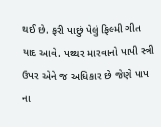થઈ છે. ફરી પાછું પેલું ફિલ્મી ગીત યાદ આવે. પથ્થર મારવાનો પાપી સ્ત્રી ઉપર એને જ અધિકાર છે જેણે પાપ ના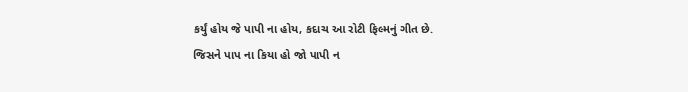કર્યું હોય જે પાપી ના હોય, કદાચ આ રોટી ફિલ્મનું ગીત છે.
જિસને પાપ ના કિયા હો જો પાપી ન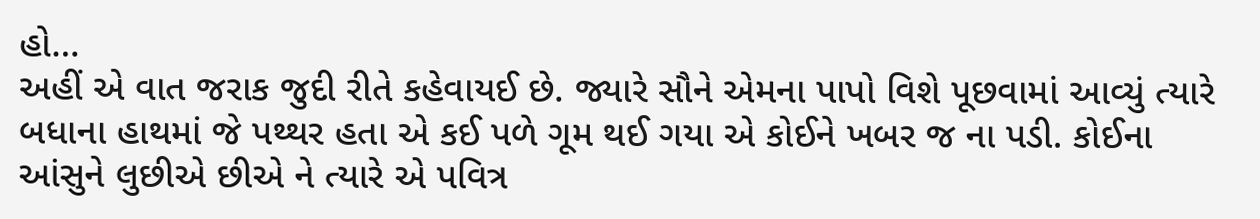હો…
અહીં એ વાત જરાક જુદી રીતે કહેવાયઈ છે. જ્યારે સૌને એમના પાપો વિશે પૂછવામાં આવ્યું ત્યારે બધાના હાથમાં જે પથ્થર હતા એ કઈ પળે ગૂમ થઈ ગયા એ કોઈને ખબર જ ના પડી. કોઈના આંસુને લુછીએ છીએ ને ત્યારે એ પવિત્ર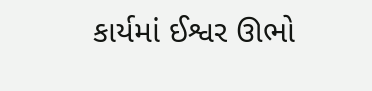કાર્યમાં ઈશ્વર ઊભો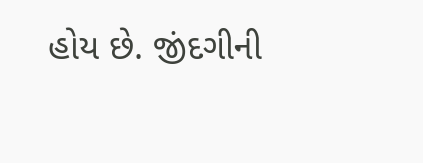હોય છે. જીંદગીની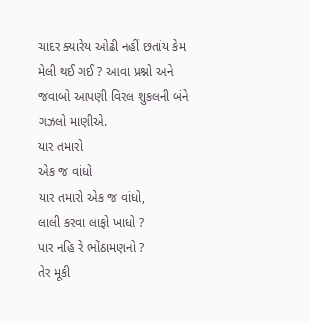ચાદર ક્યારેય ઓઢી નહીં છતાંય કેમ મેલી થઈ ગઈ ? આવા પ્રશ્નો અને જવાબો આપણી વિરલ શુકલની બંને ગઝલો માણીએ.
યાર તમારો
એક જ વાંધો
યાર તમારો એક જ વાંધો,
લાલી કરવા લાફો ખાધો ?
પાર નહિ રે ભોંઠામણનો ?
તેર મૂકી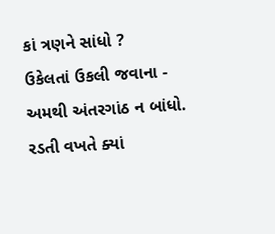કાં ત્રણને સાંધો ?
ઉકેલતાં ઉકલી જવાના -
અમથી અંતરગાંઠ ન બાંધો.
રડતી વખતે ક્યાં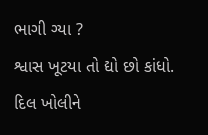ભાગી ગ્યા ?
શ્વાસ ખૂટયા તો દ્યો છો કાંધો.
દિલ ખોલીને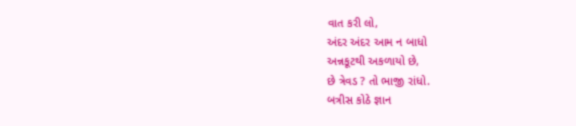વાત કરી લો,
અંદર અંદર આમ ન બાધો
અન્નકૂટથી અકળાયો છે,
છે ત્રેવડ ? તો ભાજી રાંધો.
બત્રીસ કોઠે જ્ઞાન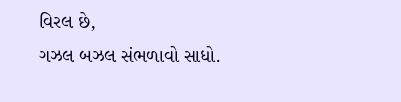વિરલ છે,
ગઝલ બઝલ સંભળાવો સાધો.